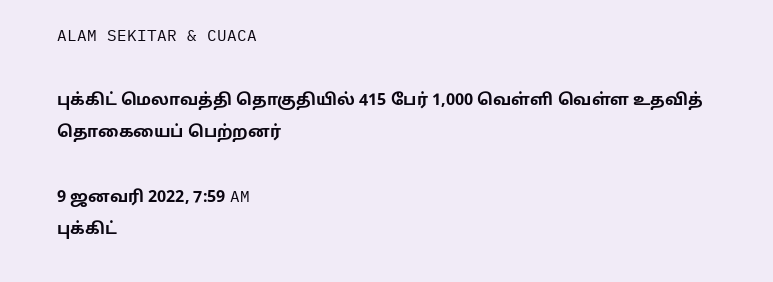ALAM SEKITAR & CUACA

புக்கிட் மெலாவத்தி தொகுதியில் 415 பேர் 1,000 வெள்ளி வெள்ள உதவித் தொகையைப் பெற்றனர்

9 ஜனவரி 2022, 7:59 AM
புக்கிட்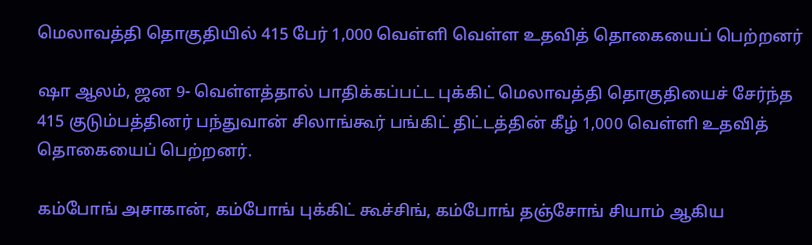மெலாவத்தி தொகுதியில் 415 பேர் 1,000 வெள்ளி வெள்ள உதவித் தொகையைப் பெற்றனர்

ஷா ஆலம், ஜன 9- வெள்ளத்தால் பாதிக்கப்பட்ட புக்கிட் மெலாவத்தி தொகுதியைச் சேர்ந்த 415 குடும்பத்தினர் பந்துவான் சிலாங்கூர் பங்கிட் திட்டத்தின் கீழ் 1,000 வெள்ளி உதவித் தொகையைப் பெற்றனர்.

கம்போங் அசாகான், கம்போங் புக்கிட் கூச்சிங், கம்போங் தஞ்சோங் சியாம் ஆகிய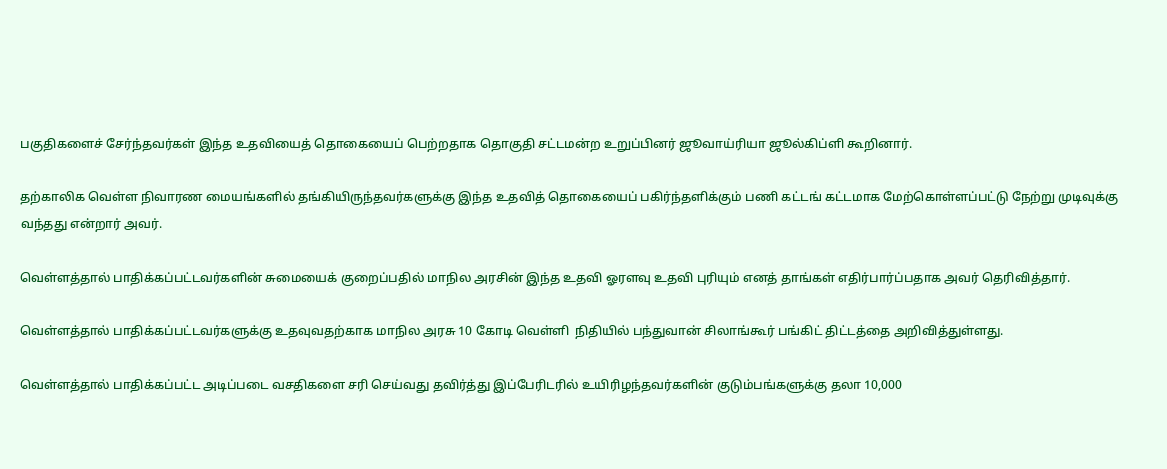பகுதிகளைச் சேர்ந்தவர்கள் இந்த உதவியைத் தொகையைப் பெற்றதாக தொகுதி சட்டமன்ற உறுப்பினர் ஜூவாய்ரியா ஜூல்கிப்ளி கூறினார்.

தற்காலிக வெள்ள நிவாரண மையங்களில் தங்கியிருந்தவர்களுக்கு இந்த உதவித் தொகையைப் பகிர்ந்தளிக்கும் பணி கட்டங் கட்டமாக மேற்கொள்ளப்பட்டு நேற்று முடிவுக்கு வந்தது என்றார் அவர்.

வெள்ளத்தால் பாதிக்கப்பட்டவர்களின் சுமையைக் குறைப்பதில் மாநில அரசின் இந்த உதவி ஓரளவு உதவி புரியும் எனத் தாங்கள் எதிர்பார்ப்பதாக அவர் தெரிவித்தார்.

வெள்ளத்தால் பாதிக்கப்பட்டவர்களுக்கு உதவுவதற்காக மாநில அரசு 10 கோடி வெள்ளி  நிதியில் பந்துவான் சிலாங்கூர் பங்கிட் திட்டத்தை அறிவித்துள்ளது.

வெள்ளத்தால் பாதிக்கப்பட்ட அடிப்படை வசதிகளை சரி செய்வது தவிர்த்து இப்பேரிடரில் உயிரிழந்தவர்களின் குடும்பங்களுக்கு தலா 10,000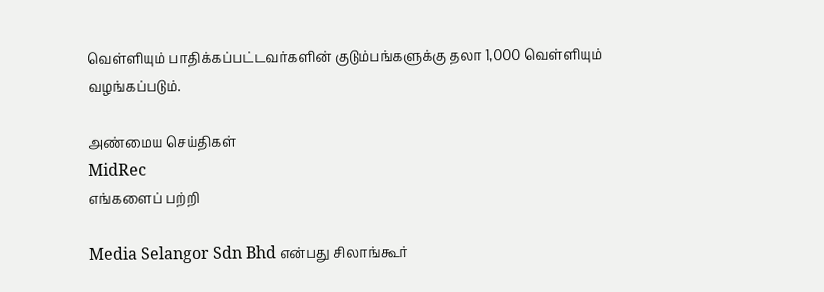வெள்ளியும் பாதிக்கப்பட்டவர்களின் குடும்பங்களுக்கு தலா 1,000 வெள்ளியும் வழங்கப்படும்.

அண்மைய செய்திகள்
MidRec
எங்களைப் பற்றி

Media Selangor Sdn Bhd என்பது சிலாங்கூர்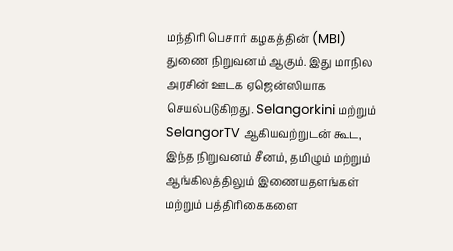மந்திரி பெசார் கழகத்தின் (MBI) துணை நிறுவனம் ஆகும். இது மாநில அரசின் ஊடக ஏஜென்ஸியாக செயல்படுகிறது. Selangorkini மற்றும் SelangorTV ஆகியவற்றுடன் கூட, இந்த நிறுவனம் சீனம், தமிழும் மற்றும் ஆங்கிலத்திலும் இணையதளங்கள் மற்றும் பத்திரிகைகளை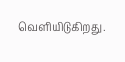வெளியிடுகிறது.